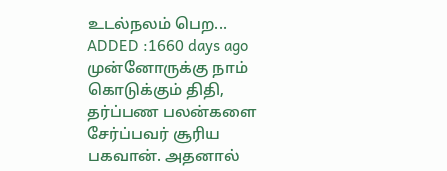உடல்நலம் பெற...
ADDED :1660 days ago
முன்னோருக்கு நாம் கொடுக்கும் திதி, தர்ப்பண பலன்களை சேர்ப்பவர் சூரிய பகவான். அதனால்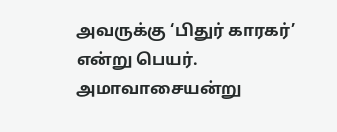அவருக்கு ‘பிதுர் காரகர்’ என்று பெயர். அமாவாசையன்று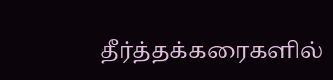தீர்த்தக்கரைகளில்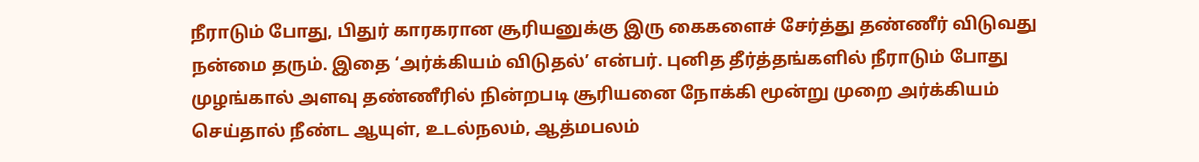நீராடும் போது, பிதுர் காரகரான சூரியனுக்கு இரு கைகளைச் சேர்த்து தண்ணீர் விடுவது நன்மை தரும். இதை ‘அர்க்கியம் விடுதல்’ என்பர். புனித தீர்த்தங்களில் நீராடும் போது முழங்கால் அளவு தண்ணீரில் நின்றபடி சூரியனை நோக்கி மூன்று முறை அர்க்கியம் செய்தால் நீண்ட ஆயுள், உடல்நலம், ஆத்மபலம்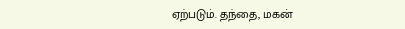ஏற்படும். தந்தை, மகன்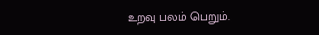உறவு பலம் பெறும்.